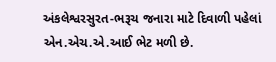અંકલેશ્વરસુરત-ભરૂચ જનારા માટે દિવાળી પહેલાં એન.એચ.એ.આઈ ભેટ મળી છે.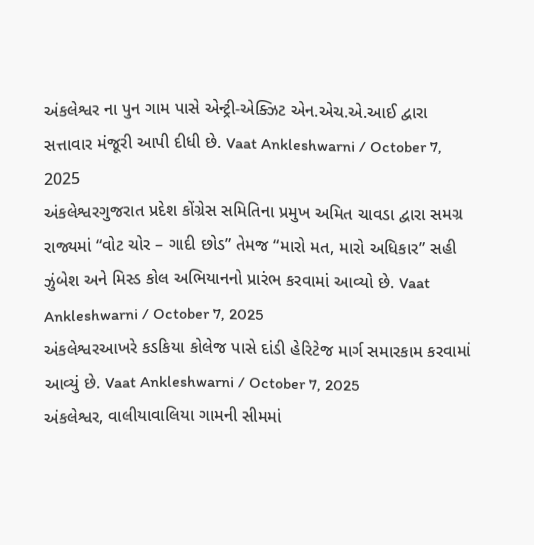અંકલેશ્વર ના પુન ગામ પાસે એન્ટ્રી-એક્ઝિટ એન.એચ.એ.આઈ દ્વારા સત્તાવાર મંજૂરી આપી દીધી છે. Vaat Ankleshwarni / October 7, 2025
અંકલેશ્વરગુજરાત પ્રદેશ કોંગ્રેસ સમિતિના પ્રમુખ અમિત ચાવડા દ્વારા સમગ્ર રાજ્યમાં “વોટ ચોર – ગાદી છોડ” તેમજ “મારો મત, મારો અધિકાર” સહી ઝુંબેશ અને મિસ્ડ કોલ અભિયાનનો પ્રારંભ કરવામાં આવ્યો છે. Vaat Ankleshwarni / October 7, 2025
અંકલેશ્વરઆખરે કડકિયા કોલેજ પાસે દાંડી હેરિટેજ માર્ગ સમારકામ કરવામાં આવ્યું છે. Vaat Ankleshwarni / October 7, 2025
અંકલેશ્વર, વાલીયાવાલિયા ગામની સીમમાં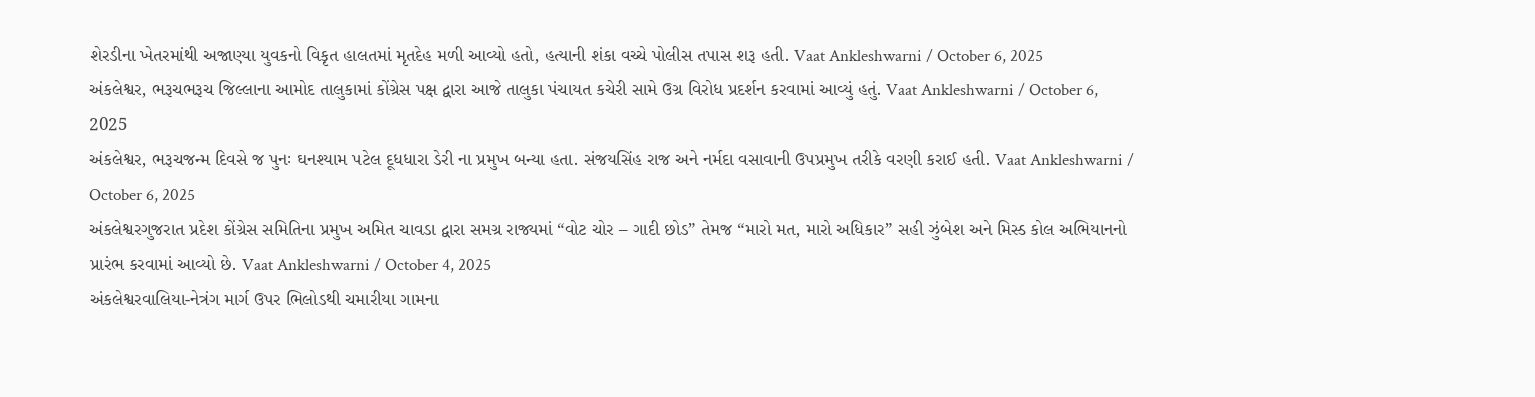શેરડીના ખેતરમાંથી અજાણ્યા યુવકનો વિકૃત હાલતમાં મૃતદેહ મળી આવ્યો હતો, હત્યાની શંકા વચ્ચે પોલીસ તપાસ શરૂ હતી. Vaat Ankleshwarni / October 6, 2025
અંકલેશ્વર, ભરૂચભરૂચ જિલ્લાના આમોદ તાલુકામાં કોંગ્રેસ પક્ષ દ્વારા આજે તાલુકા પંચાયત કચેરી સામે ઉગ્ર વિરોધ પ્રદર્શન કરવામાં આવ્યું હતું. Vaat Ankleshwarni / October 6, 2025
અંકલેશ્વર, ભરૂચજન્મ દિવસે જ પુનઃ ઘનશ્યામ પટેલ દૂધધારા ડેરી ના પ્રમુખ બન્યા હતા. સંજયસિંહ રાજ અને નર્મદા વસાવાની ઉપપ્રમુખ તરીકે વરણી કરાઈ હતી. Vaat Ankleshwarni / October 6, 2025
અંકલેશ્વરગુજરાત પ્રદેશ કોંગ્રેસ સમિતિના પ્રમુખ અમિત ચાવડા દ્વારા સમગ્ર રાજ્યમાં “વોટ ચોર – ગાદી છોડ” તેમજ “મારો મત, મારો અધિકાર” સહી ઝુંબેશ અને મિસ્ડ કોલ અભિયાનનો પ્રારંભ કરવામાં આવ્યો છે. Vaat Ankleshwarni / October 4, 2025
અંકલેશ્વરવાલિયા-નેત્રંગ માર્ગ ઉપર ભિલોડથી ચમારીયા ગામના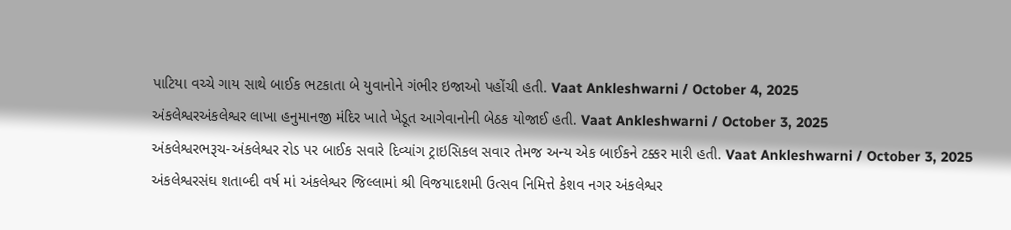પાટિયા વચ્ચે ગાય સાથે બાઈક ભટકાતા બે યુવાનોને ગંભીર ઇજાઓ પહોંચી હતી. Vaat Ankleshwarni / October 4, 2025
અંકલેશ્વરઅંકલેશ્વર લાખા હનુમાનજી મંદિર ખાતે ખેડૂત આગેવાનોની બેઠક યોજાઈ હતી. Vaat Ankleshwarni / October 3, 2025
અંકલેશ્વરભરૂચ-અંકલેશ્વર રોડ પર બાઈક સવારે દિવ્યાંગ ટ્રાઇસિકલ સવાર તેમજ અન્ય એક બાઈકને ટક્કર મારી હતી. Vaat Ankleshwarni / October 3, 2025
અંકલેશ્વરસંઘ શતાબ્દી વર્ષ માં અંકલેશ્વર જિલ્લામાં શ્રી વિજયાદશમી ઉત્સવ નિમિત્તે કેશવ નગર અંકલેશ્વર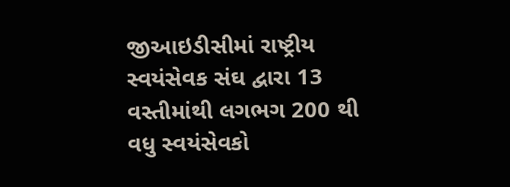જીઆઇડીસીમાં રાષ્ટ્રીય સ્વયંસેવક સંઘ દ્વારા 13 વસ્તીમાંથી લગભગ 200 થી વધુ સ્વયંસેવકો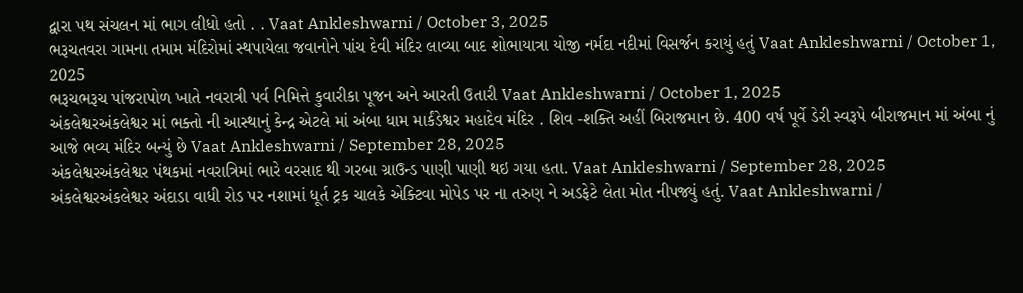દ્વારા પથ સંચલન માં ભાગ લીધો હતો . . Vaat Ankleshwarni / October 3, 2025
ભરૂચતવરા ગામના તમામ મંદિરોમાં સ્થપાયેલા જવાનોને પાંચ દેવી મંદિર લાવ્યા બાદ શોભાયાત્રા યોજી નર્મદા નદીમાં વિસર્જન કરાયું હતું Vaat Ankleshwarni / October 1, 2025
ભરૂચભરૂચ પાંજરાપોળ ખાતે નવરાત્રી પર્વ નિમિત્તે કુવારીકા પૂજન અને આરતી ઉતારી Vaat Ankleshwarni / October 1, 2025
અંકલેશ્વરઅંકલેશ્વર માં ભક્તો ની આસ્થાનું કેન્દ્ર એટલે માં અંબા ધામ માર્કંડેશ્વર મહાદેવ મંદિર . શિવ -શક્તિ અહીં બિરાજમાન છે. 400 વર્ષ પૂર્વે ડેરી સ્વરૂપે બીરાજમાન માં અંબા નું આજે ભવ્ય મંદિર બન્યું છે Vaat Ankleshwarni / September 28, 2025
અંકલેશ્વરઅંકલેશ્વર પંથકમાં નવરાત્રિમાં ભારે વરસાદ થી ગરબા ગ્રાઉન્ડ પાણી પાણી થઇ ગયા હતા. Vaat Ankleshwarni / September 28, 2025
અંકલેશ્વરઅંકલેશ્વર અંદાડા વાધી રોડ પર નશામાં ધૂર્ત ટ્રક ચાલકે એક્ટિવા મોપેડ પર ના તરુણ ને અડફેટે લેતા મોત નીપજ્યું હતું. Vaat Ankleshwarni /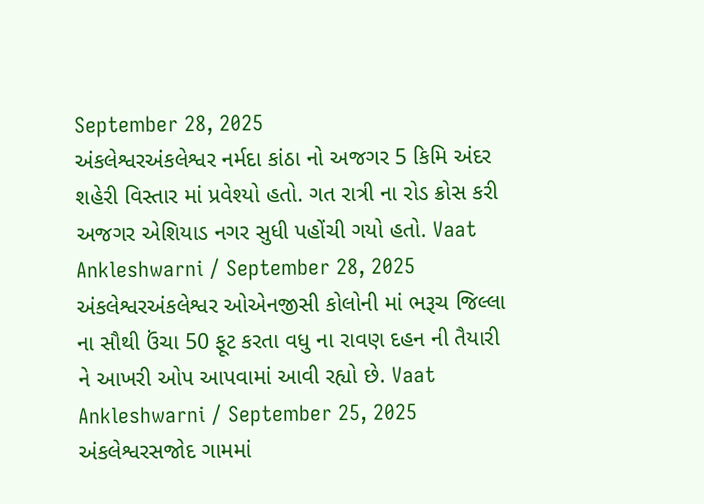September 28, 2025
અંકલેશ્વરઅંકલેશ્વર નર્મદા કાંઠા નો અજગર 5 કિમિ અંદર શહેરી વિસ્તાર માં પ્રવેશ્યો હતો. ગત રાત્રી ના રોડ ક્રોસ કરી અજગર એશિયાડ નગર સુધી પહોંચી ગયો હતો. Vaat Ankleshwarni / September 28, 2025
અંકલેશ્વરઅંકલેશ્વર ઓએનજીસી કોલોની માં ભરૂચ જિલ્લા ના સૌથી ઉંચા 50 ફૂટ કરતા વધુ ના રાવણ દહન ની તૈયારી ને આખરી ઓપ આપવામાં આવી રહ્યો છે. Vaat Ankleshwarni / September 25, 2025
અંકલેશ્વરસજોદ ગામમાં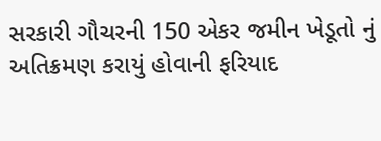સરકારી ગૌચરની 150 એકર જમીન ખેડૂતો નું અતિક્રમણ કરાયું હોવાની ફરિયાદ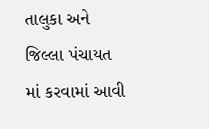તાલુકા અને જિલ્લા પંચાયત માં કરવામાં આવી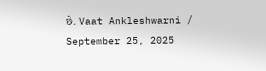છે. Vaat Ankleshwarni / September 25, 2025